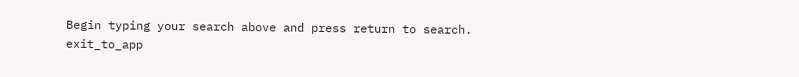Begin typing your search above and press return to search.
exit_to_app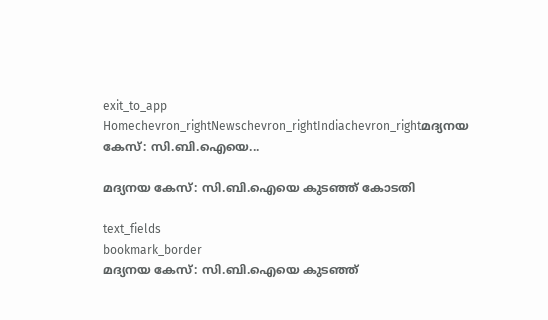exit_to_app
Homechevron_rightNewschevron_rightIndiachevron_rightമദ്യനയ കേസ്: സി.ബി.ഐയെ...

മദ്യനയ കേസ്: സി.ബി.ഐയെ കുടഞ്ഞ് കോടതി

text_fields
bookmark_border
മദ്യനയ കേസ്: സി.ബി.ഐയെ കുടഞ്ഞ്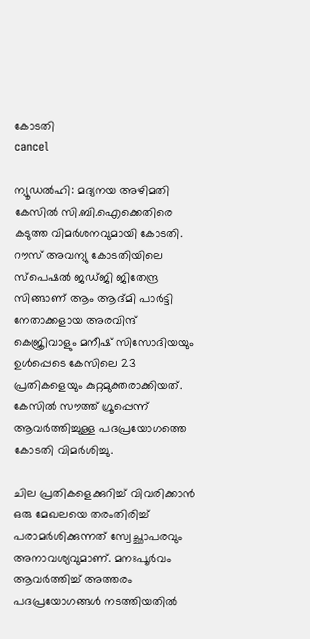കോടതി
cancel

ന്യൂഡൽഹി: മദ്യനയ അഴിമതി കേസിൽ സി.ബി.ഐക്കെതിരെ കടുത്ത വിമർശനവുമായി കോടതി. റൗസ് അവന്യു കോടതിയിലെ സ്‍പെഷൽ ജഡ്‍ജി ജിതേന്ദ്ര സിങ്ങാണ് ആം ആദ്‍മി പാർട്ടി നേതാക്കളായ അരവിന്ദ് കെജ്രിവാളും മനീഷ് സിസോദിയയും ഉൾപ്പെടെ കേസിലെ 23 പ്രതികളെയും കുറ്റമുക്തരാക്കിയത്. കേസിൽ സൗത്ത് ഗ്രൂപ്പെന്ന് ആവർത്തിച്ചുള്ള പദപ്രയോഗത്തെ കോടതി വിമർശിച്ചു.

ചില പ്രതികളെക്കുറിച്ച് വിവരിക്കാൻ ഒരു മേഖലയെ തരംതിരിച്ച് പരാമർശിക്കുന്നത് സ്വേച്ഛാപരവും അനാവശ്യവുമാണ്. മനഃപൂർവം ആവർത്തിച്ച് അത്തരം പദപ്രയോഗങ്ങൾ നടത്തിയതിൽ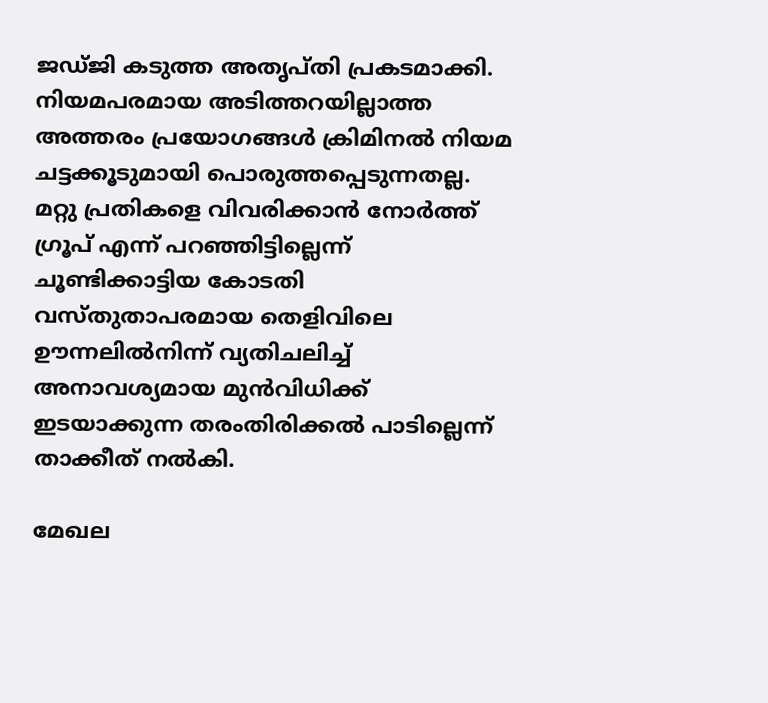ജഡ്‍ജി കടുത്ത അതൃപ്തി പ്രകടമാക്കി. നിയമപരമായ അടിത്തറയില്ലാത്ത അത്തരം പ്രയോഗങ്ങൾ ക്രിമിനൽ നിയമ ചട്ടക്കൂടുമായി പൊരുത്തപ്പെടുന്നതല്ല. മറ്റു പ്രതികളെ വിവരിക്കാൻ നോർത്ത് ഗ്രൂപ് എന്ന് പറഞ്ഞിട്ടില്ലെന്ന് ചൂണ്ടിക്കാട്ടിയ കോടതി വസ്തുതാപരമായ തെളിവിലെ ഊന്നലിൽനിന്ന് വ്യതിചലിച്ച് അനാവശ്യമായ മുൻവിധിക്ക് ഇടയാക്കുന്ന തരംതിരിക്കൽ പാടില്ലെന്ന് താക്കീത് നൽകി.

മേഖല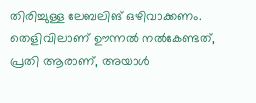തിരിച്ചുള്ള ലേബലിങ് ഒഴിവാക്കണം. തെളിവിലാണ് ഊന്നൽ നൽകേണ്ടത്, പ്രതി ആരാണ്, അയാൾ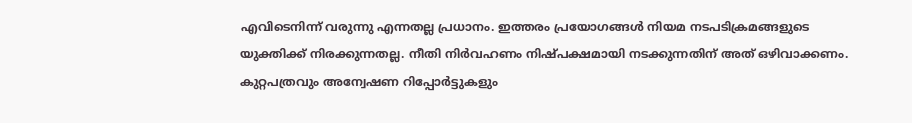എവിടെനിന്ന് വരുന്നു എന്നതല്ല പ്രധാനം. ഇത്തരം പ്രയോഗങ്ങൾ നിയമ നടപടിക്രമങ്ങളുടെ യുക്തിക്ക് നിരക്കുന്നതല്ല. നീതി നിർവഹണം നിഷ്പക്ഷമായി നടക്കുന്നതിന് അത് ഒഴിവാക്കണം. കുറ്റപത്രവും അന്വേഷണ റിപ്പോർട്ടുകളും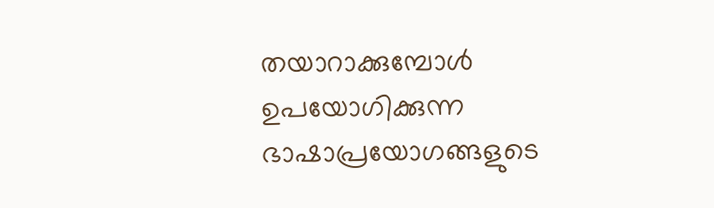തയാറാക്കുമ്പോൾ ഉപയോഗിക്കുന്ന ഭാഷാപ്രയോഗങ്ങളുടെ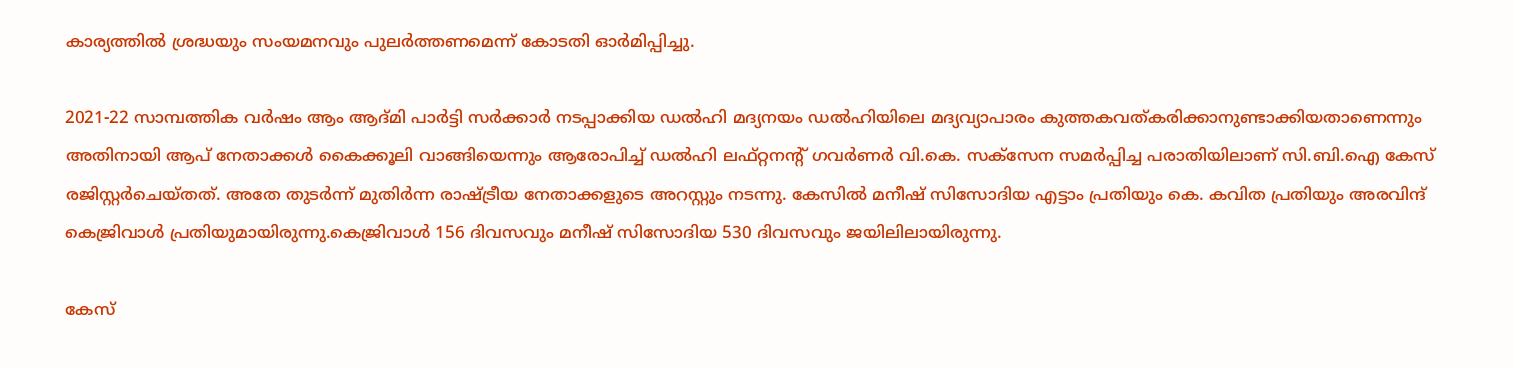കാര്യത്തിൽ ശ്രദ്ധയും സംയമനവും പുലർത്തണമെന്ന് കോടതി ഓർമിപ്പിച്ചു.

2021-22 സാമ്പത്തിക വർഷം ആം ആദ്മി പാർട്ടി സർക്കാർ നടപ്പാക്കിയ ഡൽഹി മദ്യനയം ഡൽഹിയിലെ മദ്യവ്യാപാരം കുത്തകവത്കരിക്കാനുണ്ടാക്കിയതാണെന്നും അതിനായി ആപ് നേതാക്കൾ കൈക്കൂലി വാങ്ങിയെന്നും ആരോപിച്ച് ഡൽഹി ലഫ്റ്റനന്റ് ഗവർണർ വി.കെ. സക്സേന സമർപ്പിച്ച പരാതിയിലാണ് സി.ബി.ഐ കേസ് രജിസ്റ്റർചെയ്തത്. അതേ തുടർന്ന് മുതിർന്ന രാഷ്ട്രീയ നേതാക്കളുടെ അറസ്റ്റും നടന്നു. കേസിൽ മനീഷ് സിസോദിയ എട്ടാം പ്രതിയും കെ. കവിത പ്രതിയും അരവിന്ദ് കെജ്രിവാൾ പ്രതിയുമായിരുന്നു.കെജ്രിവാൾ 156 ദിവസവും മനീഷ് സിസോദിയ 530 ദിവസവും ജയിലിലായിരുന്നു.

കേസ്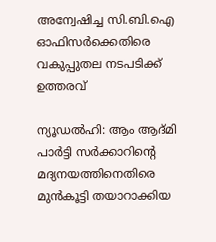അന്വേഷിച്ച സി.ബി.ഐ ഓഫിസർക്കെതിരെ വകുപ്പുതല നടപടിക്ക് ഉത്തരവ്

ന്യൂഡൽഹി: ആം ആദ്മി പാർട്ടി സർക്കാറിന്റെ മദ്യനയത്തിനെതിരെ മുൻകൂട്ടി തയാറാക്കിയ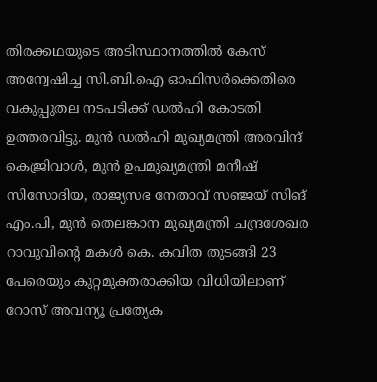തിരക്കഥയുടെ അടിസ്ഥാനത്തിൽ കേസ് അന്വേഷിച്ച സി.ബി.ഐ ഓഫിസർക്കെതിരെ വകുപ്പുതല നടപടിക്ക് ഡൽഹി കോടതി ഉത്തരവിട്ടു. മുൻ ഡൽഹി മുഖ്യമന്ത്രി അരവിന്ദ് കെജ്രിവാൾ, മുൻ ഉപമുഖ്യമന്ത്രി മനീഷ് സിസോദിയ, രാജ്യസഭ നേതാവ് സഞ്ജയ് സിങ് എം.പി, മുൻ തെലങ്കാന മുഖ്യമന്ത്രി ചന്ദ്രശേഖര റാവുവിന്റെ മകൾ കെ. കവിത തുടങ്ങി 23 പേരെയും കുറ്റമുക്തരാക്കിയ വിധിയിലാണ് റോസ് അവന്യൂ പ്രത്യേക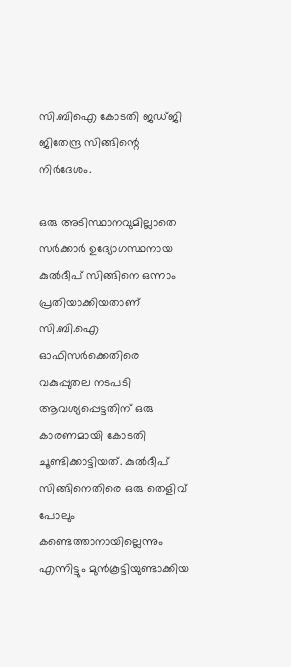സി.ബിഐ കോടതി ജഡ്ജി ജിതേന്ദ്ര സിങ്ങിന്റെ നിർദേശം.

ഒരു അടിസ്ഥാനവുമില്ലാതെ സർക്കാർ ഉദ്യോഗസ്ഥനായ കുൽദീപ് സിങ്ങിനെ ഒന്നാം പ്രതിയാക്കിയതാണ് സി.ബി.ഐ ഓഫിസർക്കെതിരെ വകുപ്പുതല നടപടി ആവശ്യപ്പെട്ടതിന് ഒരു കാരണമായി കോടതി ചൂണ്ടിക്കാട്ടിയത്. കുൽദീപ് സിങ്ങിനെതിരെ ഒരു തെളിവ് പോലും കണ്ടെത്താനായില്ലെന്നും എന്നിട്ടും മുൻകൂട്ടിയുണ്ടാക്കിയ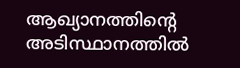ആഖ്യാനത്തിന്റെ അടിസ്ഥാനത്തിൽ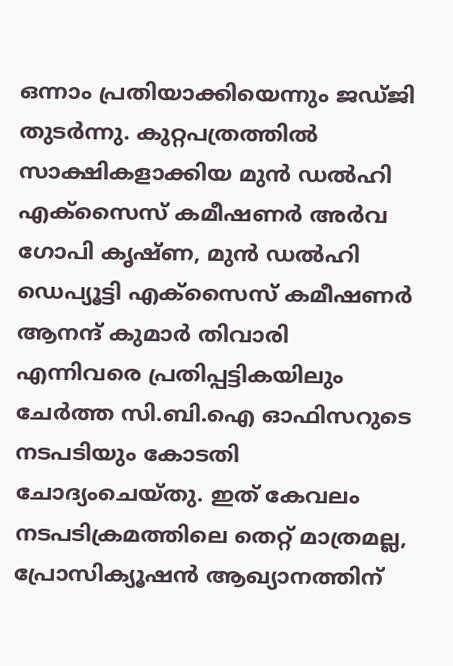ഒന്നാം പ്രതിയാക്കിയെന്നും ജഡ്ജി തുടർന്നു. കുറ്റപത്രത്തിൽ സാക്ഷികളാക്കിയ മുൻ ഡൽഹി എക്സൈസ് കമീഷണർ അർവ ഗോപി കൃഷ്ണ, മുൻ ഡൽഹി ഡെപ്യൂട്ടി എക്സൈസ് കമീഷണർ ആനന്ദ് കുമാർ തിവാരി എന്നിവരെ പ്രതിപ്പട്ടികയിലും ചേർത്ത സി.ബി.ഐ ഓഫിസറുടെ നടപടിയും കോടതി ചോദ്യംചെയ്തു. ഇത് കേവലം നടപടിക്രമത്തിലെ തെറ്റ് മാത്രമല്ല, പ്രോസിക്യൂഷൻ ആഖ്യാനത്തിന്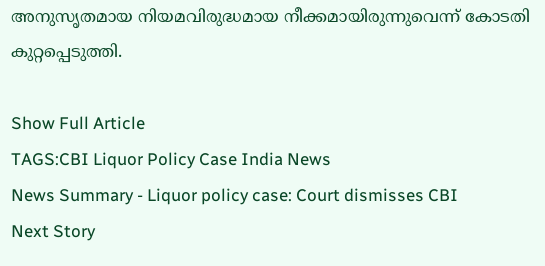അനുസൃതമായ നിയമവിരുദ്ധമായ നീക്കമായിരുന്നുവെന്ന് കോടതി കുറ്റപ്പെടുത്തി.

Show Full Article
TAGS:CBI Liquor Policy Case India News
News Summary - Liquor policy case: Court dismisses CBI
Next Story